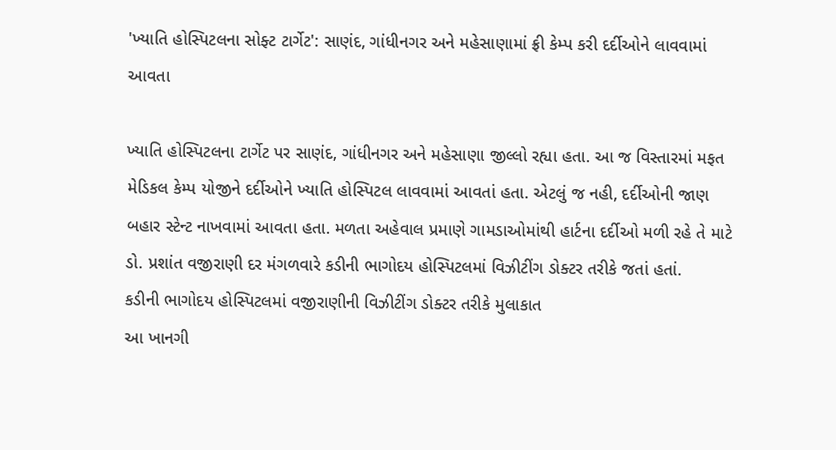'ખ્યાતિ હોસ્પિટલના સોફ્ટ ટાર્ગેટ': સાણંદ, ગાંધીનગર અને મહેસાણામાં ફ્રી કેમ્પ કરી દર્દીઓને લાવવામાં આવતા

ખ્યાતિ હોસ્પિટલના ટાર્ગેટ પર સાણંદ, ગાંધીનગર અને મહેસાણા જીલ્લો રહ્યા હતા. આ જ વિસ્તારમાં મફત મેડિકલ કેમ્પ યોજીને દર્દીઓને ખ્યાતિ હોસ્પિટલ લાવવામાં આવતાં હતા. એટલું જ નહી, દર્દીઓની જાણ બહાર સ્ટેન્ટ નાખવામાં આવતા હતા. મળતા અહેવાલ પ્રમાણે ગામડાઓમાંથી હાર્ટના દર્દીઓ મળી રહે તે માટે ડો. પ્રશાંત વજીરાણી દર મંગળવારે કડીની ભાગોદય હોસ્પિટલમાં વિઝીટીંગ ડોક્ટર તરીકે જતાં હતાં.
કડીની ભાગોદય હોસ્પિટલમાં વજીરાણીની વિઝીટીંગ ડોક્ટર તરીકે મુલાકાત
આ ખાનગી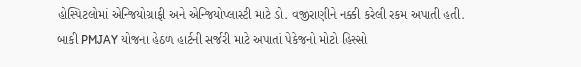હોસ્પિટલોમાં એન્જિયોગ્રાફી અને એન્જિયોપ્લાસ્ટી માટે ડો. વજીરાણીને નક્કી કરેલી રકમ અપાતી હતી. બાકી PMJAY યોજના હેઠળ હાર્ટની સર્જરી માટે અપાતાં પેકેજનો મોટો હિસ્સો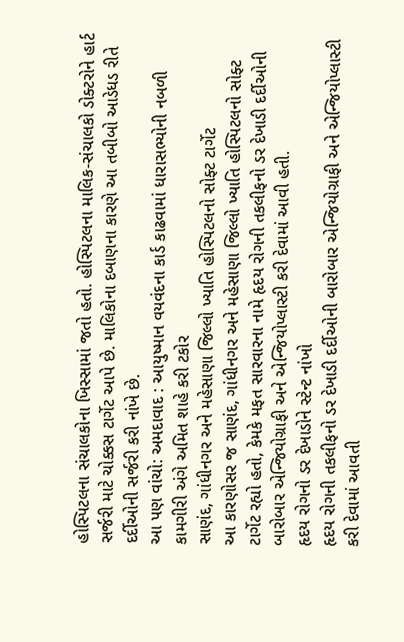હોસ્પિટલના સંચાલકોના ખિસ્સામાં જતો હતો. હોસ્પિટલના માલિક-સંચાલકો ડોક્ટરોને હાર્ટ સર્જરી માટે ચોક્કસ ટાર્ગેટ આપે છે. માલિકોના દબાણના કારણે આ તબીબો આડેધડ રીતે દર્દીઓની સર્જરી કરી નાંખે છે.
આ પણ વાંચો: અમદાવાદ : આયુષ્માન વયવંદના કાર્ડ કાઢવામાં ધારાસભ્યોની નબળી કામગીરી અંગે અમિત શાહે કરી ટકોર
સાણંદ, ગાંધીનગર અને મહેસાણા જિલ્લો ખ્યાતિ હોસ્પિટલનો સોફ્ટ ટાર્ગેટ
આ કારણોસર જ સાણંદ, ગાંધીનગર અને મહેસાણા જિલ્લો ખ્યાતિ હોસ્પિટલનો સોફ્ટ ટાર્ગેટ રહ્યો હતો, કેમકે મફત સારવારના નામે હૃદય રોગની તકલીફનો ડર દેખાડી દર્દીઓની બારોબાર એન્જિયોગ્રાફી અને એન્જિયોપ્લાસ્ટી કરી દેવામાં આવી હતી.
હૃદય રોગનો ડર દેખાડોને સ્ટેન્ટ નાંખો
હૃદય રોગની તકલીફનો ડર દેખાડી દર્દીઓની બારોબાર એન્જિયોગ્રાફી અને એન્જિયોપ્લાસ્ટી કરી દેવામાં આવતી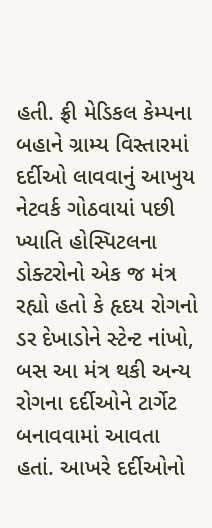હતી. ફ્રી મેડિકલ કેમ્પના બહાને ગ્રામ્ય વિસ્તારમાં દર્દીઓ લાવવાનું આખુય નેટવર્ક ગોઠવાયાં પછી ખ્યાતિ હોસ્પિટલના ડોક્ટરોનો એક જ મંત્ર રહ્યો હતો કે હૃદય રોગનો ડર દેખાડોને સ્ટેન્ટ નાંખો, બસ આ મંત્ર થકી અન્ય રોગના દર્દીઓને ટાર્ગેટ બનાવવામાં આવતા હતાં. આખરે દર્દીઓનો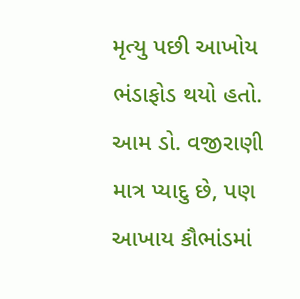મૃત્યુ પછી આખોય ભંડાફોડ થયો હતો. આમ ડો. વજીરાણી માત્ર પ્યાદુ છે, પણ આખાય કૌભાંડમાં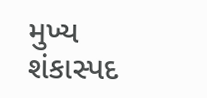મુખ્ય શંકાસ્પદ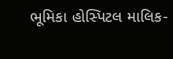ભૂમિકા હોસ્પિટલ માલિક-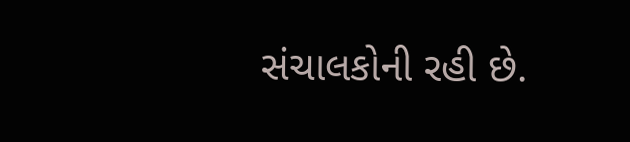સંચાલકોની રહી છે.